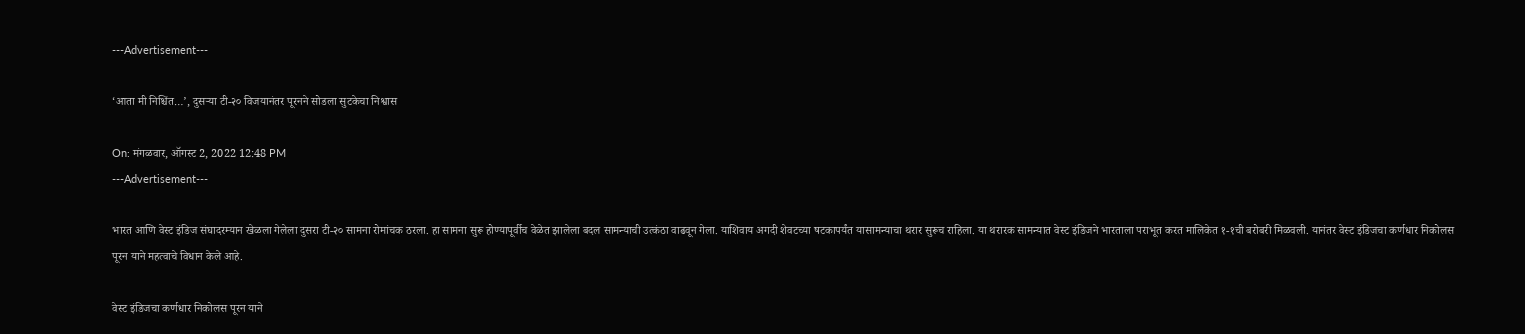---Advertisement---

‘आता मी निश्चिंत…’, दुसऱ्या टी-२० विजयानंतर पूरनने सोडला सुटकेचा निश्वास

On: मंगळवार, ऑगस्ट 2, 2022 12:48 PM
---Advertisement---

भारत आणि वेस्ट इंडिज संघादरम्यान खेळला गेलेला दुसरा टी-२० सामना रोमांचक ठरला. हा सामना सुरू होण्यापूर्वीच वेळेत झालेला बदल सामन्याची उत्कंठा वाढवून गेला. याशिवाय अगदी शेवटच्या षटकापर्यंत यासामन्याचा थरार सुरूच राहिला. या थरारक सामन्यात वेस्ट इंडिजने भारताला पराभूत करत मालिकेत १-१ची बरोबरी मिळवली. यानंतर वेस्ट इंडिजचा कर्णधार निकोलस पूरन याने महत्वाचे विधान केले आहे.

वेस्ट इंडिजचा कर्णधार निकोलस पूरन याने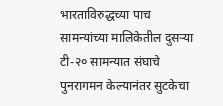भारताविरुद्धच्या पाच सामन्यांच्या मालिकेतील दुसऱ्या टी-२० सामन्यात संघाचे पुनरागमन केल्यानंतर सुटकेचा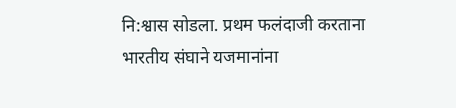नि:श्वास सोडला. प्रथम फलंदाजी करताना भारतीय संघाने यजमानांना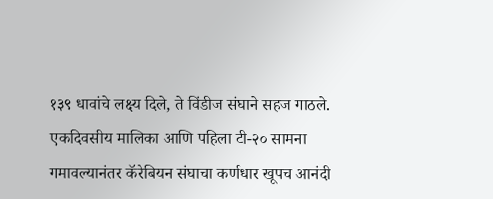१३९ धावांचे लक्ष्य दिले, ते विंडीज संघाने सहज गाठले. एकदिवसीय मालिका आणि पहिला टी-२० सामना गमावल्यानंतर कॅरेबियन संघाचा कर्णधार खूपच आनंदी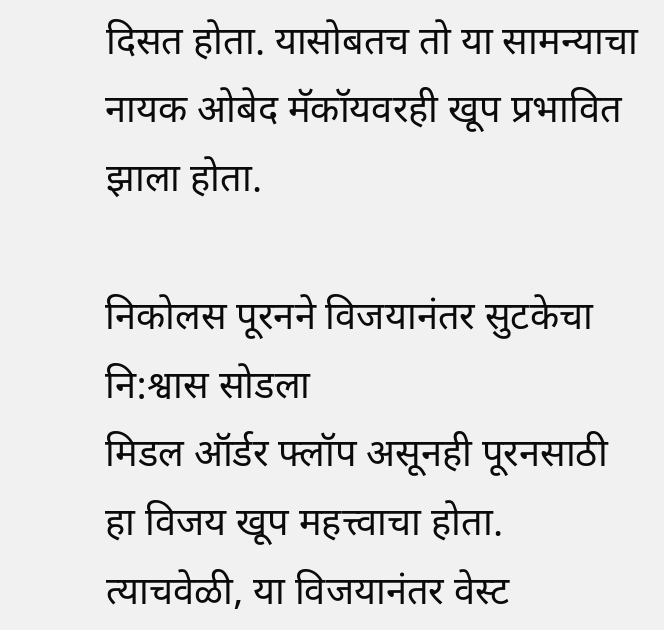दिसत होता. यासोबतच तो या सामन्याचा नायक ओबेद मॅकॉयवरही खूप प्रभावित झाला होता.

निकोलस पूरनने विजयानंतर सुटकेचा नि:श्वास सोडला
मिडल ऑर्डर फ्लॉप असूनही पूरनसाठी हा विजय खूप महत्त्वाचा होता. त्याचवेळी, या विजयानंतर वेस्ट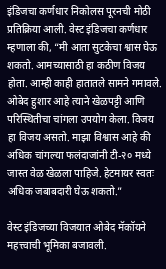इंडिजचा कर्णधार निकोलस पूरनची मोठी प्रतिक्रिया आली. वेस्ट इंडिजचा कर्णधार म्हणाला की, “मी आता सुटकेचा श्वास घेऊ शकतो. आमच्यासाठी हा कठीण विजय होता. आम्ही काही हातातले सामने गमावले. ओबेद हुशार आहे त्याने खेळपट्टी आणि परिस्थितीचा चांगला उपयोग केला. विजय हा विजय असतो. माझा विश्वास आहे की अधिक चांगल्या फलंदाजांनी टी-२० मध्ये जास्त वेळ खेळला पाहिजे. हेटमायर स्वतः अधिक जबाबदारी घेऊ शकतो.”

वेस्ट इंडिजच्या विजयात ओबेद मॅकॉयने महत्त्वाची भूमिका बजावली.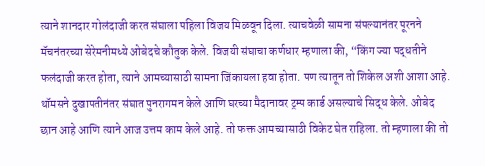त्याने शानदार गोलंदाजी करत संघाला पहिला विजय मिळवून दिला. त्याचवेळी सामना संपल्यानंतर पूरनने मॅचनंतरच्या सेरेमनीमध्ये ओबेदचे कौतुक केले. विजयी संघाचा कर्णधार म्हणाला की, “किंग ज्या पद्धतीने फलंदाजी करत होता, त्याने आमच्यासाठी सामना जिंकायला हवा होता. पण त्यातून तो शिकेल अशी आशा आहे. थॉमसने दुखापतीनंतर संघात पुनरागमन केले आणि घरच्या मैदानावर ट्रम्प कार्ड असल्याचे सिद्ध केले. ओबेद छान आहे आणि त्याने आज उत्तम काम केले आहे. तो फक्त आमच्यासाठी विकेट घेत राहिला. तो म्हणाला की तो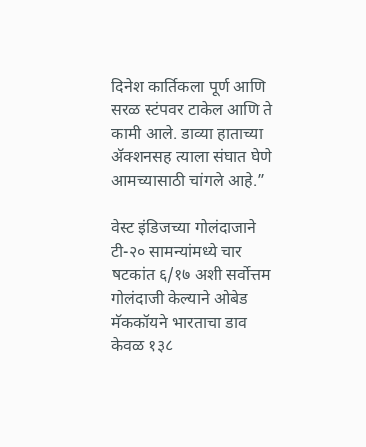दिनेश कार्तिकला पूर्ण आणि सरळ स्टंपवर टाकेल आणि ते कामी आले. डाव्या हाताच्या अ‍ॅक्शनसह त्याला संघात घेणे आमच्यासाठी चांगले आहे.”

वेस्ट इंडिजच्या गोलंदाजाने टी-२० सामन्यांमध्ये चार षटकांत ६/१७ अशी सर्वोत्तम गोलंदाजी केल्याने ओबेड मॅककॉयने भारताचा डाव केवळ १३८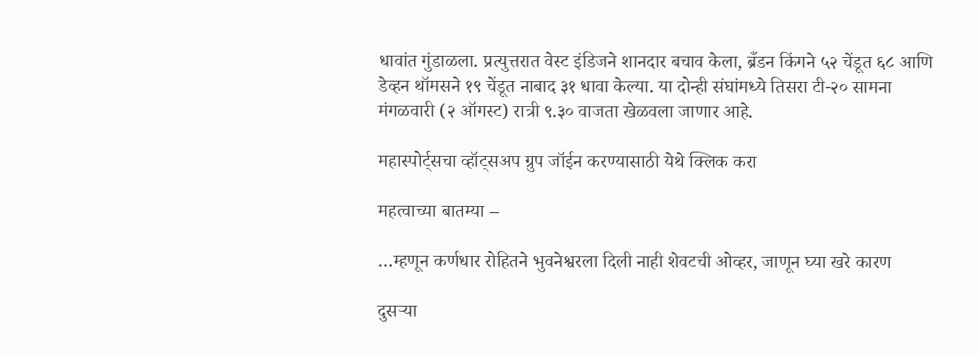धावांत गुंडाळला. प्रत्युत्तरात वेस्ट इंडिजने शानदार बचाव केला, ब्रँडन किंगने ५२ चेंडूत ६८ आणि डेव्हन थॉमसने १९ चेंडूत नाबाद ३१ धावा केल्या. या दोन्ही संघांमध्ये तिसरा टी-२० सामना मंगळवारी (२ ऑगस्ट) रात्री ९.३० वाजता खेळवला जाणार आहे.

महास्पोर्ट्सचा व्हॉट्सअप ग्रुप जॉईन करण्यासाठी येथे क्लिक करा

महत्वाच्या बातम्या –

…म्हणून कर्णधार रोहितने भुवनेश्वरला दिली नाही शेवटची ओव्हर, जाणून घ्या खरे कारण

दुसऱ्या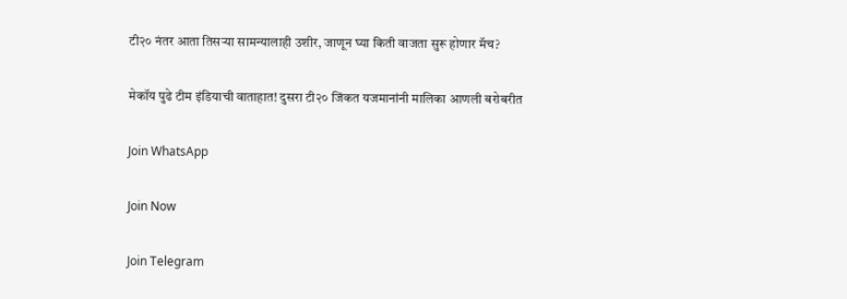टी२० नंतर आता तिसऱ्या सामन्यालाही उशीर, जाणून घ्या किती वाजता सुरू होणार मॅच?

मेकॉय पुढे टीम इंडियाची वाताहात! दुसरा टी२० जिंकत यजमानांनी मालिका आणली बरोबरीत

Join WhatsApp

Join Now

Join Telegram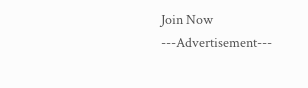Join Now
---Advertisement---